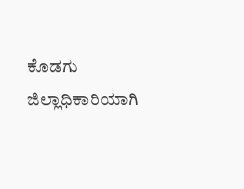ಕೊಡಗು ಜಿಲ್ಲಾಧಿಕಾರಿಯಾಗಿ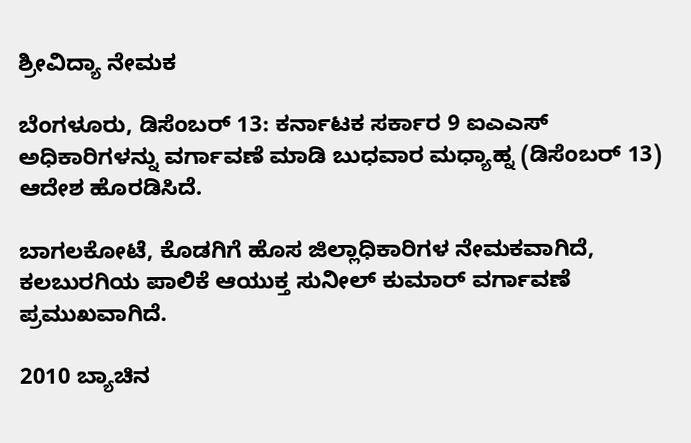ಶ್ರೀವಿದ್ಯಾ ನೇಮಕ

ಬೆಂಗಳೂರು, ಡಿಸೆಂಬರ್ 13: ಕರ್ನಾಟಕ ಸರ್ಕಾರ 9 ಐಎಎಸ್ ಅಧಿಕಾರಿಗಳನ್ನು ವರ್ಗಾವಣೆ ಮಾಡಿ ಬುಧವಾರ ಮಧ್ಯಾಹ್ನ (ಡಿಸೆಂಬರ್ 13) ಆದೇಶ ಹೊರಡಿಸಿದೆ.

ಬಾಗಲಕೋಟೆ, ಕೊಡಗಿಗೆ ಹೊಸ ಜಿಲ್ಲಾಧಿಕಾರಿಗಳ ನೇಮಕವಾಗಿದೆ, ಕಲಬುರಗಿಯ ಪಾಲಿಕೆ ಆಯುಕ್ತ ಸುನೀಲ್ ಕುಮಾರ್ ವರ್ಗಾವಣೆ ಪ್ರಮುಖವಾಗಿದೆ.

2010 ಬ್ಯಾಚಿನ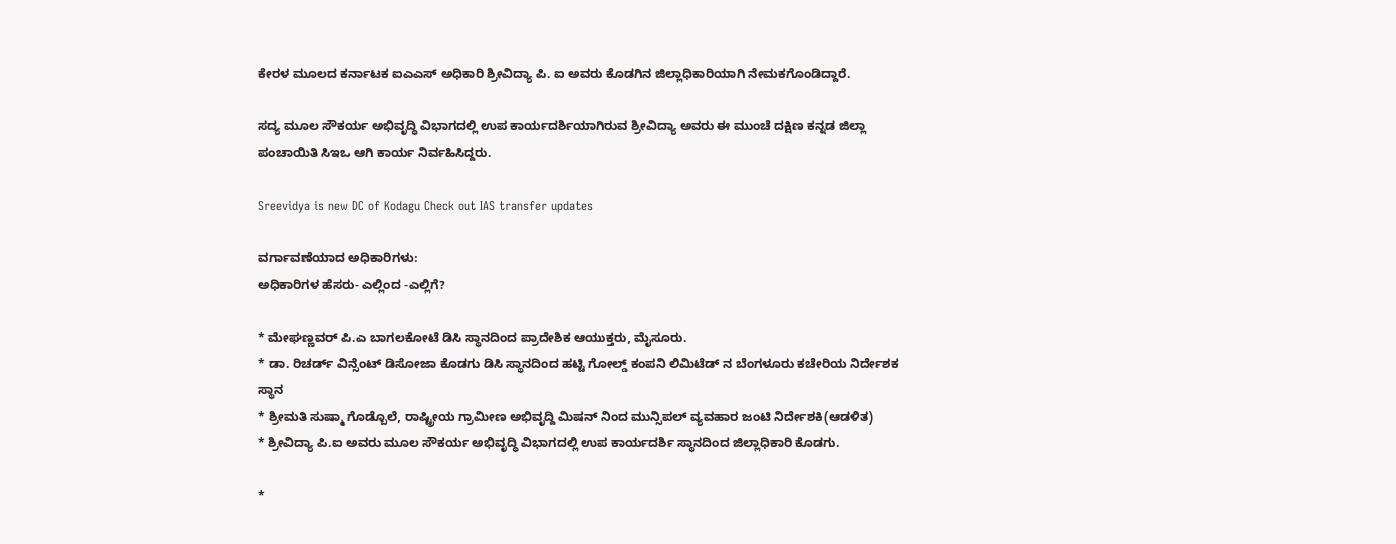ಕೇರಳ ಮೂಲದ ಕರ್ನಾಟಕ ಐಎಎಸ್ ಅಧಿಕಾರಿ ಶ್ರೀವಿದ್ಯಾ ಪಿ. ಐ ಅವರು ಕೊಡಗಿನ ಜಿಲ್ಲಾಧಿಕಾರಿಯಾಗಿ ನೇಮಕಗೊಂಡಿದ್ದಾರೆ.

ಸದ್ಯ ಮೂಲ ಸೌಕರ್ಯ ಅಭಿವೃದ್ಧಿ ವಿಭಾಗದಲ್ಲಿ ಉಪ ಕಾರ್ಯದರ್ಶಿಯಾಗಿರುವ ಶ್ರೀವಿದ್ಯಾ ಅವರು ಈ ಮುಂಚೆ ದಕ್ಷಿಣ ಕನ್ನಡ ಜಿಲ್ಲಾ ಪಂಚಾಯಿತಿ ಸಿಇಒ ಆಗಿ ಕಾರ್ಯ ನಿರ್ವಹಿಸಿದ್ದರು.

Sreevidya is new DC of Kodagu Check out IAS transfer updates

ವರ್ಗಾವಣೆಯಾದ ಅಧಿಕಾರಿಗಳು:
ಅಧಿಕಾರಿಗಳ ಹೆಸರು- ಎಲ್ಲಿಂದ -ಎಲ್ಲಿಗೆ?

* ಮೇಘಣ್ಣವರ್ ಪಿ.ಎ ಬಾಗಲಕೋಟೆ ಡಿಸಿ ಸ್ಥಾನದಿಂದ ಪ್ರಾದೇಶಿಕ ಆಯುಕ್ತರು, ಮೈಸೂರು.
* ಡಾ. ರಿಚರ್ಡ್ ವಿನ್ಸೆಂಟ್ ಡಿಸೋಜಾ ಕೊಡಗು ಡಿಸಿ ಸ್ಥಾನದಿಂದ ಹಟ್ಟಿ ಗೋಲ್ಡ್ ಕಂಪನಿ ಲಿಮಿಟೆಡ್ ನ ಬೆಂಗಳೂರು ಕಚೇರಿಯ ನಿರ್ದೇಶಕ ಸ್ಥಾನ
* ಶ್ರೀಮತಿ ಸುಷ್ಮಾ ಗೊಡ್ಬೊಲೆ, ರಾಷ್ಟ್ರೀಯ ಗ್ರಾಮೀಣ ಅಭಿವೃದ್ದಿ ಮಿಷನ್ ನಿಂದ ಮುನ್ಸಿಪಲ್ ವ್ಯವಹಾರ ಜಂಟಿ ನಿರ್ದೇಶಕಿ(ಆಡಳಿತ)
* ಶ್ರೀವಿದ್ಯಾ ಪಿ.ಐ ಅವರು ಮೂಲ ಸೌಕರ್ಯ ಅಭಿವೃದ್ಧಿ ವಿಭಾಗದಲ್ಲಿ ಉಪ ಕಾರ್ಯದರ್ಶಿ ಸ್ಥಾನದಿಂದ ಜಿಲ್ಲಾಧಿಕಾರಿ ಕೊಡಗು.

*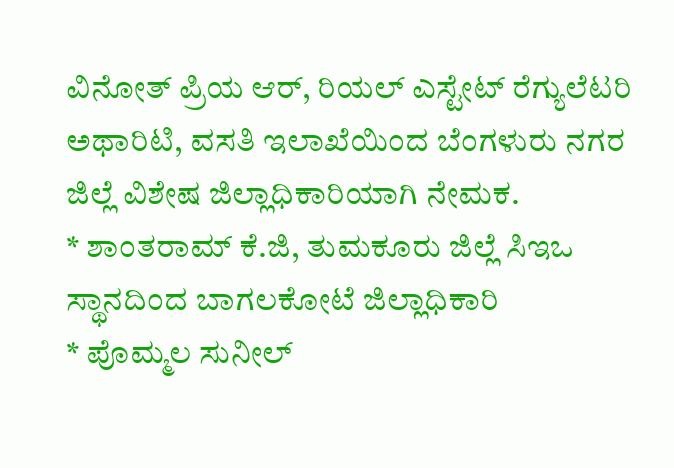ವಿನೋತ್ ಪ್ರಿಯ ಆರ್, ರಿಯಲ್ ಎಸ್ಟೇಟ್ ರೆಗ್ಯುಲೆಟರಿ ಅಥಾರಿಟಿ, ವಸತಿ ಇಲಾಖೆಯಿಂದ ಬೆಂಗಳುರು ನಗರ ಜಿಲ್ಲೆ ವಿಶೇಷ ಜಿಲ್ಲಾಧಿಕಾರಿಯಾಗಿ ನೇಮಕ.
* ಶಾಂತರಾಮ್ ಕೆ.ಜಿ, ತುಮಕೂರು ಜಿಲ್ಲೆ ಸಿಇಒ ಸ್ಥಾನದಿಂದ ಬಾಗಲಕೋಟೆ ಜಿಲ್ಲಾಧಿಕಾರಿ
* ಪೊಮ್ಮಲ ಸುನೀಲ್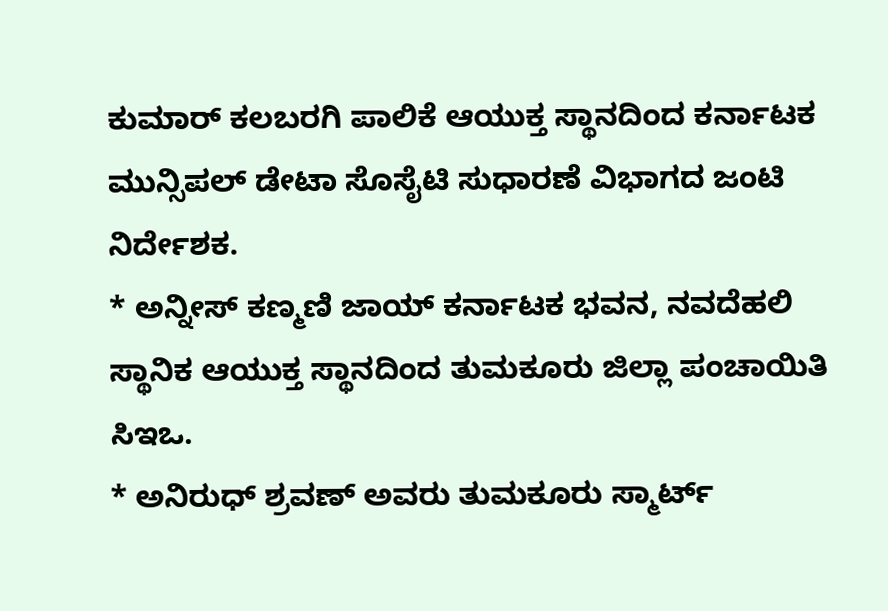ಕುಮಾರ್ ಕಲಬರಗಿ ಪಾಲಿಕೆ ಆಯುಕ್ತ ಸ್ಥಾನದಿಂದ ಕರ್ನಾಟಕ ಮುನ್ಸಿಪಲ್ ಡೇಟಾ ಸೊಸೈಟಿ ಸುಧಾರಣೆ ವಿಭಾಗದ ಜಂಟಿ ನಿರ್ದೇಶಕ.
* ಅನ್ನೀಸ್ ಕಣ್ಮಣಿ ಜಾಯ್ ಕರ್ನಾಟಕ ಭವನ, ನವದೆಹಲಿ ಸ್ಥಾನಿಕ ಆಯುಕ್ತ ಸ್ಥಾನದಿಂದ ತುಮಕೂರು ಜಿಲ್ಲಾ ಪಂಚಾಯಿತಿ ಸಿಇಒ.
* ಅನಿರುಧ್ ಶ್ರವಣ್ ಅವರು ತುಮಕೂರು ಸ್ಮಾರ್ಟ್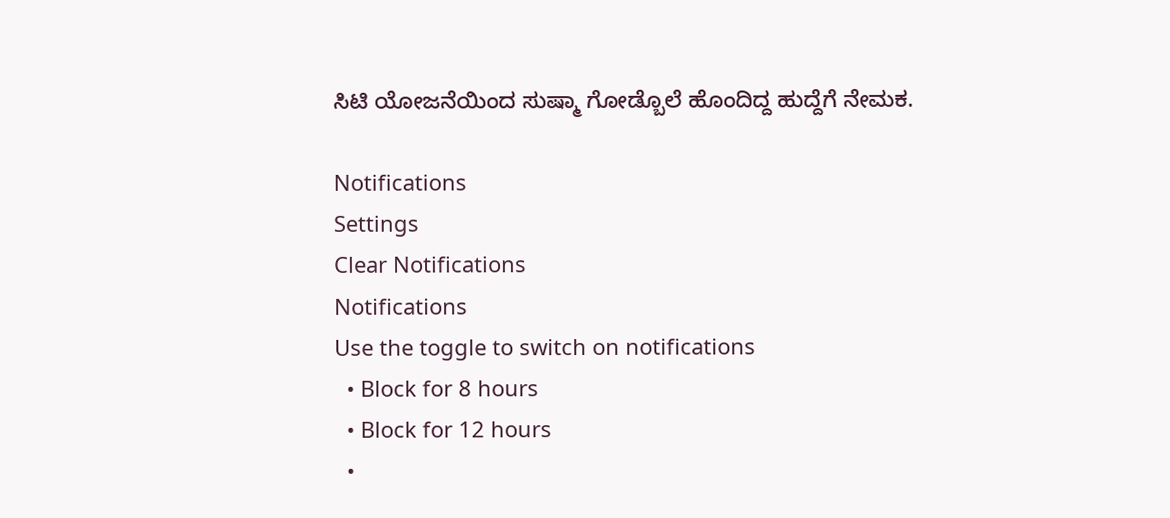ಸಿಟಿ ಯೋಜನೆಯಿಂದ ಸುಷ್ಮಾ ಗೋಡ್ಬೊಲೆ ಹೊಂದಿದ್ದ ಹುದ್ದೆಗೆ ನೇಮಕ.

Notifications
Settings
Clear Notifications
Notifications
Use the toggle to switch on notifications
  • Block for 8 hours
  • Block for 12 hours
  •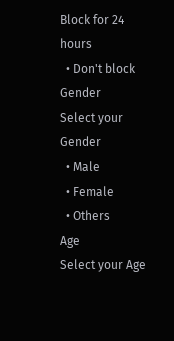Block for 24 hours
  • Don't block
Gender
Select your Gender
  • Male
  • Female
  • Others
Age
Select your Age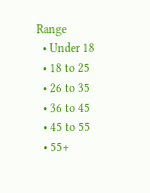Range
  • Under 18
  • 18 to 25
  • 26 to 35
  • 36 to 45
  • 45 to 55
  • 55+